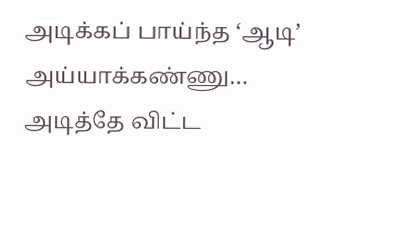அடிக்கப் பாய்ந்த ‘ஆடி’ அய்யாக்கண்ணு… அடித்தே விட்ட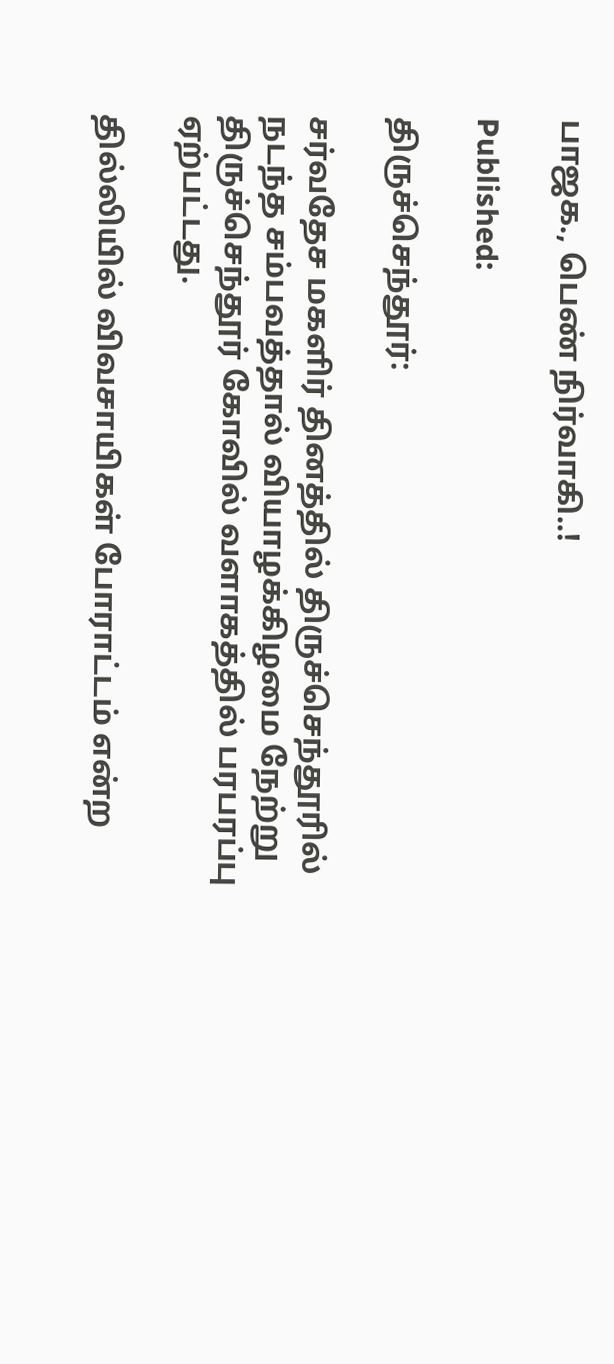பாஜக., பெண் நிர்வாகி..!

Published:

திருச்செந்தூர்:

சர்வதேச மகளிர் தினத்தில் திருச்செந்தூரில் நடந்த சம்பவத்தால் வியாழக்கிழமை நேற்று திருச்செந்தூர் கோவில் வளாகத்தில் பரபரப்பு ஏற்பட்டது.

தில்லியில் விவசாயிகள் போராட்டம் என்ற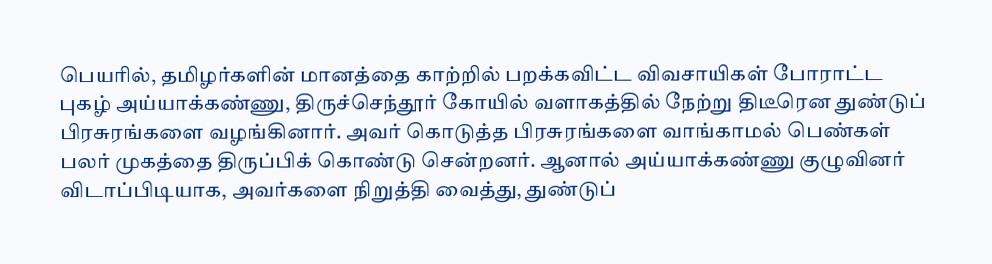பெயரில், தமிழர்களின் மானத்தை காற்றில் பறக்கவிட்ட விவசாயிகள் போராட்ட புகழ் அய்யாக்கண்ணு, திருச்செந்தூர் கோயில் வளாகத்தில் நேற்று திடீரென துண்டுப் பிரசுரங்களை வழங்கினார். அவர் கொடுத்த பிரசுரங்களை வாங்காமல் பெண்கள் பலர் முகத்தை திருப்பிக் கொண்டு சென்றனர். ஆனால் அய்யாக்கண்ணு குழுவினர் விடாப்பிடியாக, அவர்களை நிறுத்தி வைத்து, துண்டுப்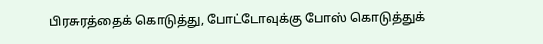பிரசுரத்தைக் கொடுத்து, போட்டோவுக்கு போஸ் கொடுத்துக்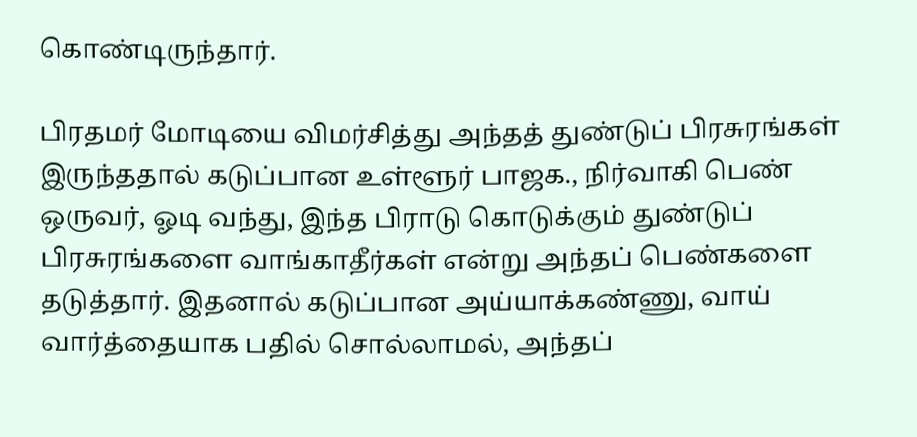கொண்டிருந்தார்.

பிரதமர் மோடியை விமர்சித்து அந்தத் துண்டுப் பிரசுரங்கள் இருந்ததால் கடுப்பான உள்ளூர் பாஜக., நிர்வாகி பெண் ஒருவர், ஓடி வந்து, இந்த பிராடு கொடுக்கும் துண்டுப் பிரசுரங்களை வாங்காதீர்கள் என்று அந்தப் பெண்களை தடுத்தார். இதனால் கடுப்பான அய்யாக்கண்ணு, வாய் வார்த்தையாக பதில் சொல்லாமல், அந்தப்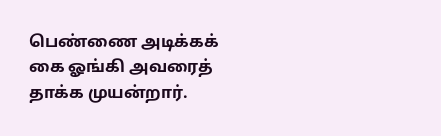பெண்ணை அடிக்கக் கை ஓங்கி அவரைத் தாக்க முயன்றார்.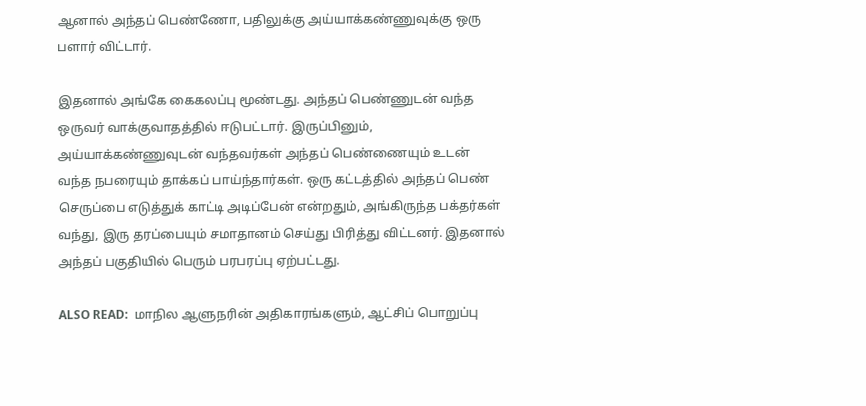ஆனால் அந்தப் பெண்ணோ, பதிலுக்கு அய்யாக்கண்ணுவுக்கு ஒரு பளார் விட்டார்.

இதனால் அங்கே கைகலப்பு மூண்டது. அந்தப் பெண்ணுடன் வந்த ஒருவர் வாக்குவாதத்தில் ஈடுபட்டார். இருப்பினும், அய்யாக்கண்ணுவுடன் வந்தவர்கள் அந்தப் பெண்ணையும் உடன் வந்த நபரையும் தாக்கப் பாய்ந்தார்கள். ஒரு கட்டத்தில் அந்தப் பெண் செருப்பை எடுத்துக் காட்டி அடிப்பேன் என்றதும், அங்கிருந்த பக்தர்கள் வந்து, இரு தரப்பையும் சமாதானம் செய்து பிரித்து விட்டனர். இதனால் அந்தப் பகுதியில் பெரும் பரபரப்பு ஏற்பட்டது.

ALSO READ:  மாநில ஆளுநரின் அதிகாரங்களும், ஆட்சிப் பொறுப்பு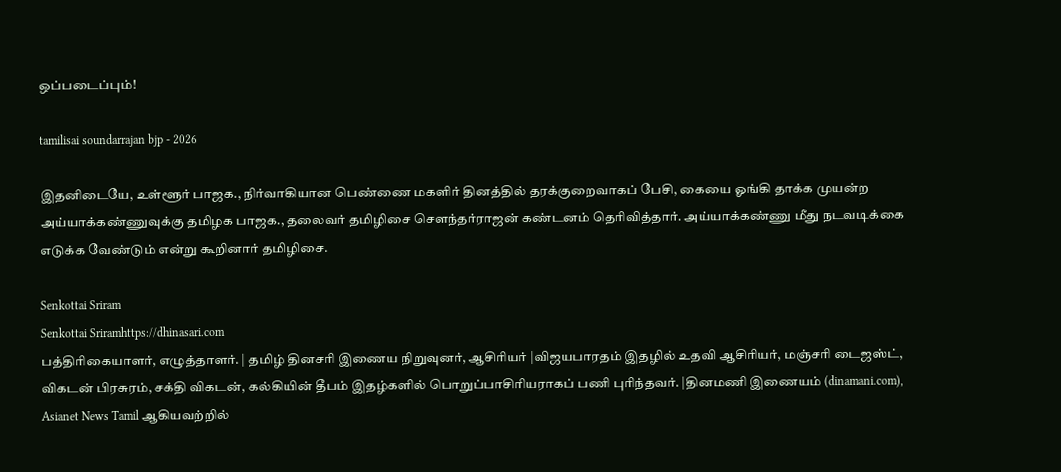ஒப்படைப்பும்!

tamilisai soundarrajan bjp - 2026

இதனிடையே, உள்ளூர் பாஜக., நிர்வாகியான பெண்ணை மகளிர் தினத்தில் தரக்குறைவாகப் பேசி, கையை ஓங்கி தாக்க முயன்ற அய்யாக்கண்ணுவுக்கு தமிழக பாஜக., தலைவர் தமிழிசை சௌந்தர்ராஜன் கண்டனம் தெரிவித்தார். அய்யாக்கண்ணு மீது நடவடிக்கை எடுக்க வேண்டும் என்று கூறினார் தமிழிசை.

Senkottai Sriram
Senkottai Sriramhttps://dhinasari.com
பத்திரிகையாளர், எழுத்தாளர். | தமிழ் தினசரி இணைய நிறுவுனர், ஆசிரியர் |விஜயபாரதம் இதழில் உதவி ஆசிரியர், மஞ்சரி டைஜஸ்ட், விகடன் பிரசுரம், சக்தி விகடன், கல்கியின் தீபம் இதழ்களில் பொறுப்பாசிரியராகப் பணி புரிந்தவர். |தினமணி இணையம் (dinamani.com), Asianet News Tamil ஆகியவற்றில்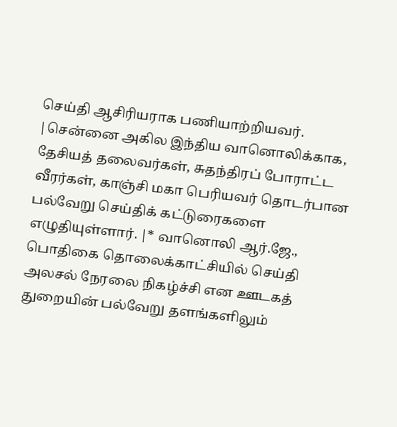செய்தி ஆசிரியராக பணியாற்றியவர். |சென்னை அகில இந்திய வானொலிக்காக, தேசியத் தலைவர்கள், சுதந்திரப் போராட்ட வீரர்கள், காஞ்சி மகா பெரியவர் தொடர்பான பல்வேறு செய்திக் கட்டுரைகளை எழுதியுள்ளார். |* வானொலி ஆர்.ஜே., பொதிகை தொலைக்காட்சியில் செய்தி அலசல் நேரலை நிகழ்ச்சி என ஊடகத் துறையின் பல்வேறு தளங்களிலும்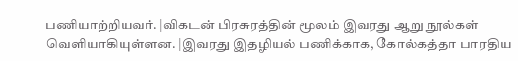பணியாற்றியவர். |விகடன் பிரசுரத்தின் மூலம் இவரது ஆறு நூல்கள் வெளியாகியுள்ளன. |இவரது இதழியல் பணிக்காக, கோல்கத்தா பாரதிய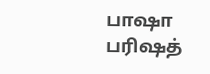பாஷா பரிஷத்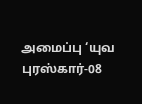அமைப்பு ‘யுவ புரஸ்கார்-08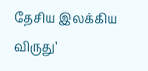தேசிய இலக்கிய விருது’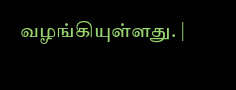வழங்கியுள்ளது. |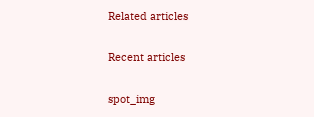Related articles

Recent articles

spot_img